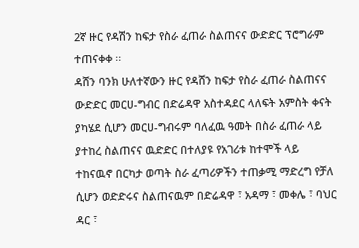2ኛ ዙር የዳሽን ከፍታ የስራ ፈጠራ ስልጠናና ውድድር ፕሮግራም ተጠናቀቀ ፡፡
ዳሸን ባንክ ሁለተኛውን ዙር የዳሸን ከፍታ የስራ ፈጠራ ስልጠናና ውድድር መርሀ-ግብር በድሬዳዋ አስተዳደር ላለፍት አምስት ቀናት ያካሄደ ሲሆን መርሀ-ግብሩም ባለፈዉ ዓመት በስራ ፈጠራ ላይ ያተከረ ስልጠናና ዉድድር በተለያዩ የአገሪቱ ከተሞች ላይ ተከናዉኖ በርካታ ወጣት ስራ ፈጣሪዎችን ተጠቃሚ ማድረግ የቻለ ሲሆን ወድድሩና ስልጠናዉም በድሬዳዋ ፣ አዳማ ፣ መቀሌ ፣ ባህር ዳር ፣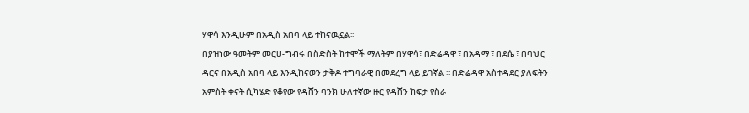ሃዋሳ እንዲሁም በአዲስ አበባ ላይ ተከናዉኗል፡፡
በያዝነው ዓመትም መርሀ-ግብሩ በስድስት ከተሞች ማለትም በሃዋሳ፣ በድሬዳዋ ፣ በአዳማ ፣ በደሴ ፣ በባህር ዳርና በአዲስ አበባ ላይ እንዲከናወን ታቅዶ ተግባራዊ በመደረግ ላይ ይገኛል ፡፡ በድሬዳዋ አስተዳደር ያለፍትን አምስት ቀናት ሲካሄድ የቆየው የዳሸን ባንክ ሁለተኛው ዙር የዳሸን ከፍታ የስራ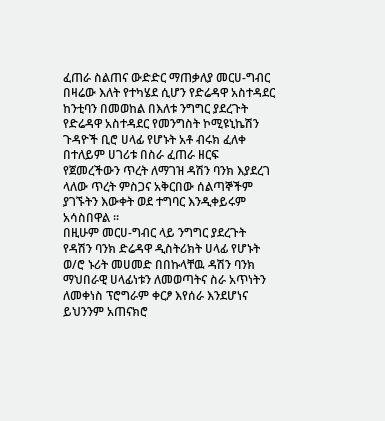ፈጠራ ስልጠና ውድድር ማጠቃለያ መርሀ-ግብር በዛሬው እለት የተካሄደ ሲሆን የድሬዳዋ አስተዳደር ከንቲባን በመወከል በእለቱ ንግግር ያደረጉት የድሬዳዋ አስተዳደር የመንግስት ኮሚዩኒኬሽን ጉዳዮች ቢሮ ሀላፊ የሆኑት አቶ ብሩክ ፈለቀ በተለይም ሀገሪቱ በስራ ፈጠራ ዘርፍ የጀመረችውን ጥረት ለማገዝ ዳሽን ባንክ እያደረገ ላለው ጥረት ምስጋና አቅርበው ሰልጣኞችም ያገኙትን እውቀት ወደ ተግባር እንዲቀይሩም አሳስበዋል ፡፡
በዚሁም መርሀ-ግብር ላይ ንግግር ያደረጉት የዳሽን ባንክ ድሬዳዋ ዲስትሪክት ሀላፊ የሆኑት ወ/ሮ ኑሪት መሀመድ በበኩላቸዉ ዳሽን ባንክ ማህበራዊ ሀላፊነቱን ለመወጣትና ስራ አጥነትን ለመቀነስ ፕሮግራም ቀርፆ እየሰራ እንደሆነና ይህንንም አጠናክሮ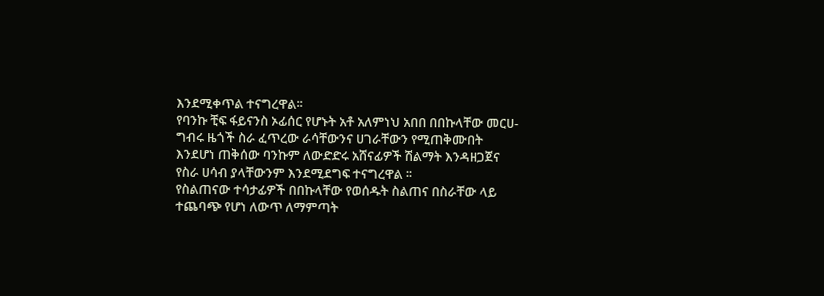እንደሚቀጥል ተናግረዋል፡፡
የባንኩ ቺፍ ፋይናንስ ኦፊሰር የሆኑት አቶ አለምነህ አበበ በበኩላቸው መርሀ-ግብሩ ዜጎች ስራ ፈጥረው ራሳቸውንና ሀገራቸውን የሚጠቅሙበት እንደሆነ ጠቅሰው ባንኩም ለውድድሩ አሸናፊዎች ሽልማት እንዳዘጋጀና የስራ ሀሳብ ያላቸውንም እንደሚደግፍ ተናግረዋል ፡፡
የስልጠናው ተሳታፊዎች በበኩላቸው የወሰዱት ስልጠና በስራቸው ላይ ተጨባጭ የሆነ ለውጥ ለማምጣት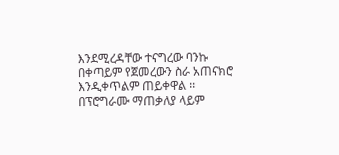እንደሚረዳቸው ተናግረው ባንኩ በቀጣይም የጀመረውን ስራ አጠናክሮ እንዲቀጥልም ጠይቀዋል ፡፡
በፕሮግራሙ ማጠቃለያ ላይም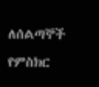ለሰልጣኞች የምስክር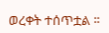ወረቀት ተሰጥቷል ፡፡